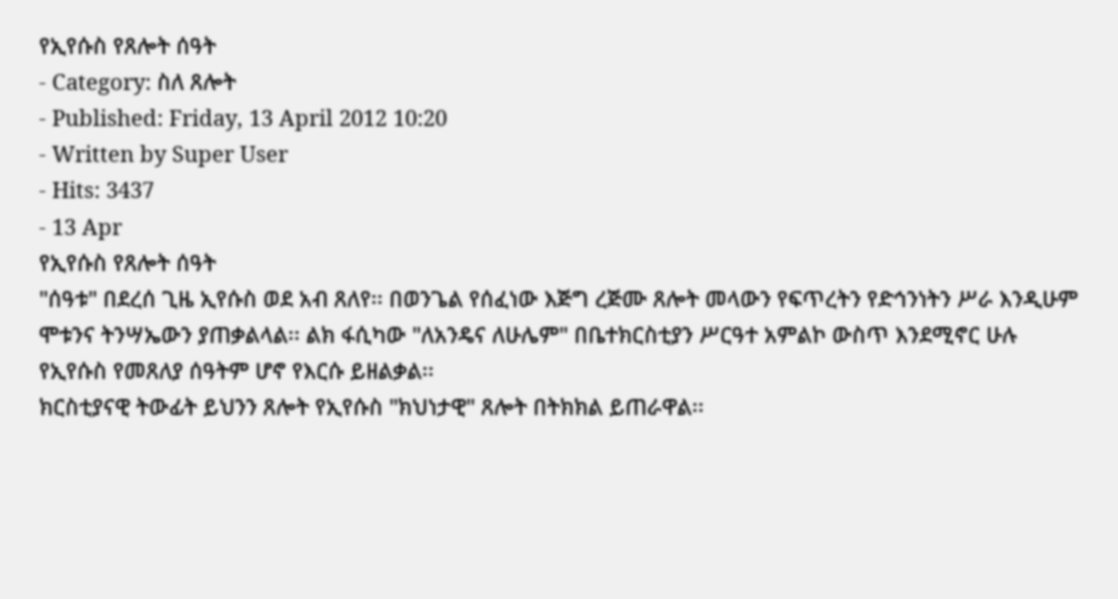የኢየሱስ የጸሎት ሰዓት
- Category: ስለ ጸሎት
- Published: Friday, 13 April 2012 10:20
- Written by Super User
- Hits: 3437
- 13 Apr
የኢየሱስ የጸሎት ሰዓት
"ሰዓቱ" በደረሰ ጊዜ ኢየሱስ ወደ አብ ጸለየ፡፡ በወንጌል የሰፈነው እጅግ ረጅሙ ጸሎት መላውን የፍጥረትን የድኅንነትን ሥራ እንዲሁም ሞቱንና ትንሣኤውን ያጠቃልላል፡፡ ልክ ፋሲካው "ለአንዴና ለሁሌም" በቤተክርስቲያን ሥርዓተ አምልኮ ውስጥ እንደሚኖር ሁሉ የኢየሱስ የመጸለያ ሰዓትም ሆኖ የእርሱ ይዘልቃል፡፡
ክርስቲያናዊ ትውፊት ይህንን ጸሎት የኢየሱስ "ክህነታዊ" ጸሎት በትክክል ይጠራዋል፡፡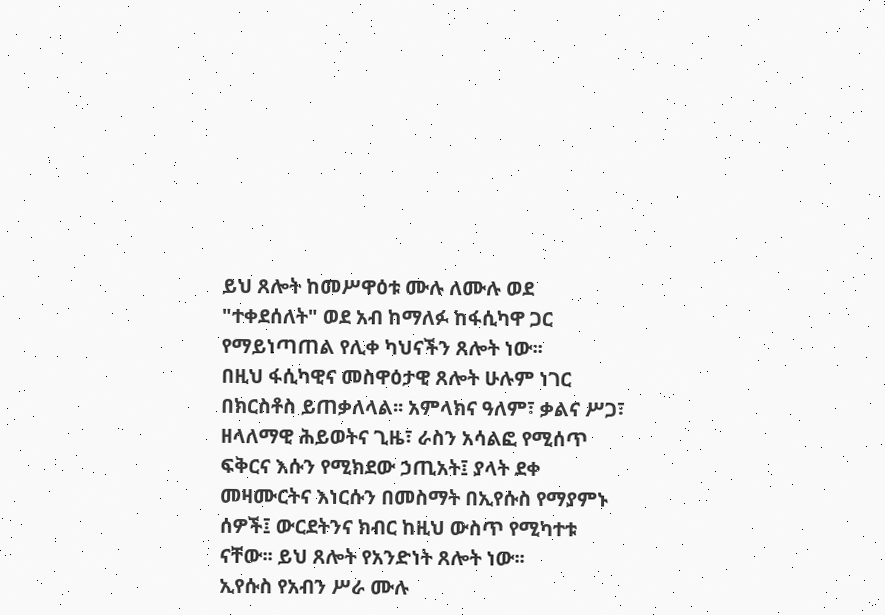ይህ ጸሎት ከመሥዋዕቱ ሙሉ ለሙሉ ወደ "ተቀደሰለት" ወደ አብ ከማለፉ ከፋሲካዋ ጋር የማይነጣጠል የሊቀ ካህናችን ጸሎት ነው፡፡
በዚህ ፋሲካዊና መስዋዕታዊ ጸሎት ሁሉም ነገር በክርስቶስ ይጠቃለላል፡፡ አምላክና ዓለም፣ ቃልና ሥጋ፣ ዘላለማዊ ሕይወትና ጊዜ፣ ራስን አሳልፎ የሚሰጥ ፍቅርና እሱን የሚክደው ኃጢአት፤ ያላት ደቀ መዛሙርትና እነርሱን በመስማት በኢየሱስ የማያምኑ ሰዎች፤ ውርደትንና ክብር ከዚህ ውስጥ የሚካተቱ ናቸው፡፡ ይህ ጸሎት የአንድነት ጸሎት ነው፡፡
ኢየሱስ የአብን ሥራ ሙሉ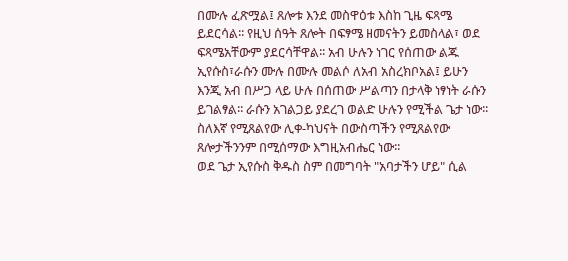በሙሉ ፈጽሟል፤ ጸሎቱ እንደ መስዋዕቱ እስከ ጊዜ ፍጻሜ ይደርሳል፡፡ የዚህ ሰዓት ጸሎት በፍፃሜ ዘመናትን ይመስላል፣ ወደ ፍጻሜአቸውም ያደርሳቸዋል፡፡ አብ ሁሉን ነገር የሰጠው ልጁ ኢየሱስ፣ራሱን ሙሉ በሙሉ መልሶ ለአብ አስረክቦአል፤ ይሁን እንጂ አብ በሥጋ ላይ ሁሉ በሰጠው ሥልጣን በታላቅ ነፃነት ራሱን ይገልፃል፡፡ ራሱን አገልጋይ ያደረገ ወልድ ሁሉን የሚችል ጌታ ነው፡፡ ስለእኛ የሚጸልየው ሊቀ-ካህናት በውስጣችን የሚጸልየው ጸሎታችንንም በሚሰማው እግዚአብሔር ነው፡፡
ወደ ጌታ ኢየሱስ ቅዱስ ስም በመግባት "አባታችን ሆይ" ሲል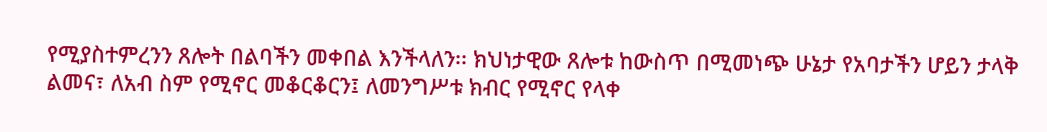የሚያስተምረንን ጸሎት በልባችን መቀበል እንችላለን፡፡ ክህነታዊው ጸሎቱ ከውስጥ በሚመነጭ ሁኔታ የአባታችን ሆይን ታላቅ ልመና፣ ለአብ ስም የሚኖር መቆርቆርን፤ ለመንግሥቱ ክብር የሚኖር የላቀ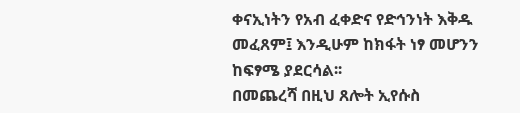ቀናኢነትን የአብ ፈቀድና የድኅንነት እቅዱ መፈጸም፤ እንዲሁም ከክፋት ነፃ መሆንን ከፍፃሜ ያደርሳል፡፡
በመጨረሻ በዚህ ጸሎት ኢየሱስ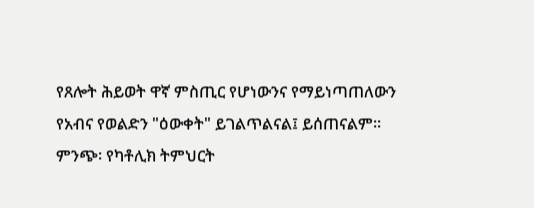የጸሎት ሕይወት ዋኛ ምስጢር የሆነውንና የማይነጣጠለውን የአብና የወልድን "ዕውቀት" ይገልጥልናል፤ ይሰጠናልም፡፡
ምንጭ፡ የካቶሊክ ትምህርት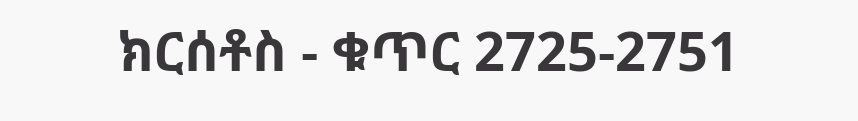ክርሰቶስ - ቁጥር 2725-2751